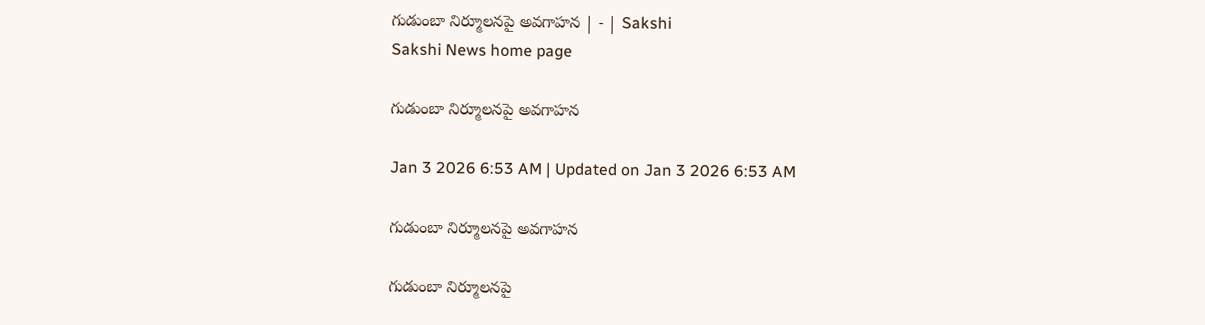గుడుంబా నిర్మూలనపై అవగాహన | - | Sakshi
Sakshi News home page

గుడుంబా నిర్మూలనపై అవగాహన

Jan 3 2026 6:53 AM | Updated on Jan 3 2026 6:53 AM

గుడుంబా నిర్మూలనపై అవగాహన

గుడుంబా నిర్మూలనపై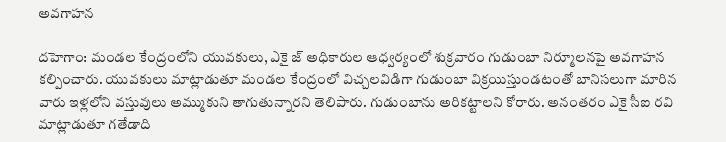అవగాహన

దహెగాం: మండల కేంద్రంలోని యువకులు, ఎకై జ్‌ అధికారుల ఆధ్వర్యంలో శుక్రవారం గుడుంబా నిర్మూలనపై అవగాహన కల్పించారు. యువకులు మాట్లాడుతూ మండల కేంద్రంలో విచ్చలవిడిగా గుడుంబా విక్రయిస్తుండటంతో బానిసలుగా మారిన వారు ఇళ్లలోని వస్తువులు అమ్ముకుని తాగుతున్నారని తెలిపారు. గుడుంబాను అరికట్టాలని కోరారు. అనంతరం ఎకై సీఐ రవి మాట్లాడుతూ గతేడాది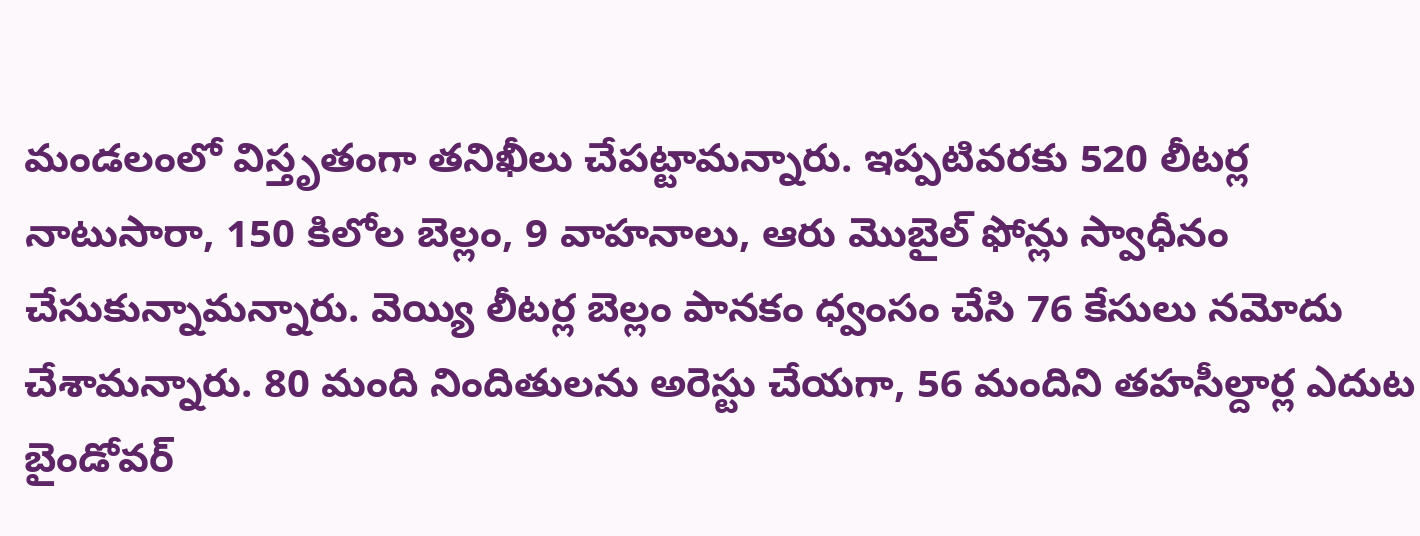మండలంలో విస్తృతంగా తనిఖీలు చేపట్టామన్నారు. ఇప్పటివరకు 520 లీటర్ల నాటుసారా, 150 కిలోల బెల్లం, 9 వాహనాలు, ఆరు మొబైల్‌ ఫోన్లు స్వాధీనం చేసుకున్నామన్నారు. వెయ్యి లీటర్ల బెల్లం పానకం ధ్వంసం చేసి 76 కేసులు నమోదు చేశామన్నారు. 80 మంది నిందితులను అరెస్టు చేయగా, 56 మందిని తహసీల్దార్ల ఎదుట బైండోవర్‌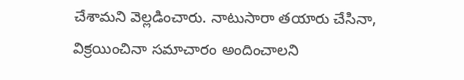చేశామని వెల్లడించారు. నాటుసారా తయారు చేసినా, విక్రయించినా సమాచారం అందించాలని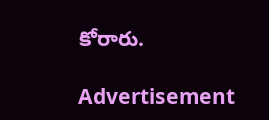కోరారు.

Advertisement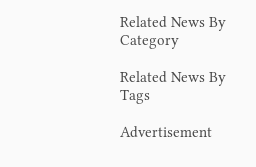Related News By Category

Related News By Tags

Advertisement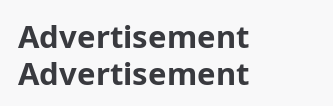Advertisement
Advertisement